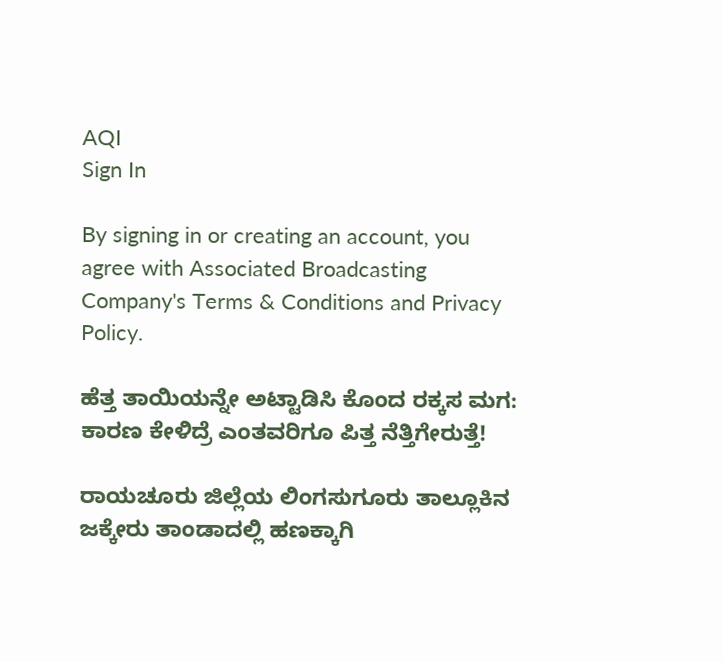AQI
Sign In

By signing in or creating an account, you agree with Associated Broadcasting Company's Terms & Conditions and Privacy Policy.

ಹೆತ್ತ ತಾಯಿಯನ್ನೇ ಅಟ್ಟಾಡಿಸಿ ಕೊಂದ ರಕ್ಕಸ ಮಗ: ಕಾರಣ ಕೇಳಿದ್ರೆ ಎಂತವರಿಗೂ ಪಿತ್ತ ನೆತ್ತಿಗೇರುತ್ತೆ!

ರಾಯಚೂರು ಜಿಲ್ಲೆಯ ಲಿಂಗಸುಗೂರು ತಾಲ್ಲೂಕಿನ ಜಕ್ಕೇರು ತಾಂಡಾದಲ್ಲಿ ಹಣಕ್ಕಾಗಿ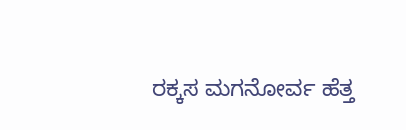ರಕ್ಕಸ ಮಗನೋರ್ವ ಹೆತ್ತ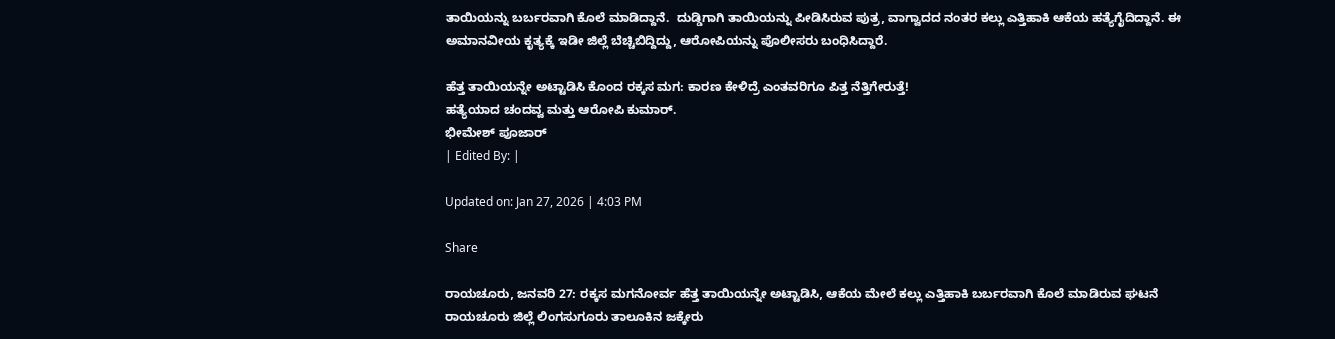ತಾಯಿಯನ್ನು ಬರ್ಬರವಾಗಿ ಕೊಲೆ ಮಾಡಿದ್ದಾನೆ.  ದುಡ್ಡಿಗಾಗಿ ತಾಯಿಯನ್ನು ಪೀಡಿಸಿರುವ ಪುತ್ರ, ವಾಗ್ವಾದದ ನಂತರ ಕಲ್ಲು ಎತ್ತಿಹಾಕಿ ಆಕೆಯ ಹತ್ಯೆಗೈದಿದ್ದಾನೆ. ಈ ಅಮಾನವೀಯ ಕೃತ್ಯಕ್ಕೆ ಇಡೀ ಜಿಲ್ಲೆ ಬೆಚ್ಚಿಬಿದ್ದಿದ್ದು, ಆರೋಪಿಯನ್ನು ಪೊಲೀಸರು ಬಂಧಿಸಿದ್ದಾರೆ.

ಹೆತ್ತ ತಾಯಿಯನ್ನೇ ಅಟ್ಟಾಡಿಸಿ ಕೊಂದ ರಕ್ಕಸ ಮಗ: ಕಾರಣ ಕೇಳಿದ್ರೆ ಎಂತವರಿಗೂ ಪಿತ್ತ ನೆತ್ತಿಗೇರುತ್ತೆ!
ಹತ್ಯೆಯಾದ ಚಂದವ್ವ ಮತ್ತು ಆರೋಪಿ ಕುಮಾರ್.
ಭೀಮೇಶ್ ಪೂಜಾರ್
| Edited By: |

Updated on: Jan 27, 2026 | 4:03 PM

Share

ರಾಯಚೂರು, ಜನವರಿ 27: ರಕ್ಕಸ ಮಗನೋರ್ವ ಹೆತ್ತ ತಾಯಿಯನ್ನೇ ಅಟ್ಟಾಡಿಸಿ, ಆಕೆಯ ಮೇಲೆ ಕಲ್ಲು ಎತ್ತಿಹಾಕಿ ಬರ್ಬರವಾಗಿ ಕೊಲೆ ಮಾಡಿರುವ ಘಟನೆ ರಾಯಚೂರು ಜಿಲ್ಲೆ ಲಿಂಗಸುಗೂರು ತಾಲೂಕಿನ ಜಕ್ಕೇರು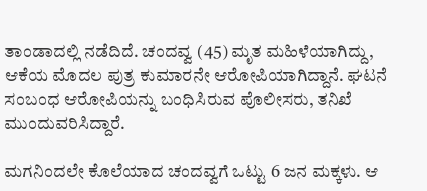ತಾಂಡಾದಲ್ಲಿ ನಡೆದಿದೆ. ಚಂದವ್ವ (45) ಮೃತ ಮಹಿಳೆಯಾಗಿದ್ದು, ಆಕೆಯ ಮೊದಲ ಪುತ್ರ ಕುಮಾರನೇ ಆರೋಪಿಯಾಗಿದ್ದಾನೆ. ಘಟನೆ ಸಂಬಂಧ ಆರೋಪಿಯನ್ನು ಬಂಧಿಸಿರುವ ಪೊಲೀಸರು, ತನಿಖೆ ಮುಂದುವರಿಸಿದ್ದಾರೆ.

ಮಗನಿಂದಲೇ ಕೊಲೆಯಾದ ಚಂದವ್ವಗೆ ಒಟ್ಟು 6 ಜನ ಮಕ್ಕಳು. ಆ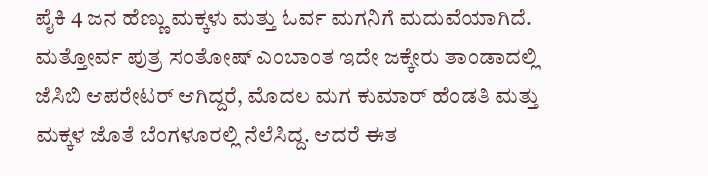ಪೈಕಿ 4 ಜನ ಹೆಣ್ಣು ಮಕ್ಕಳು ಮತ್ತು ಓರ್ವ ಮಗನಿಗೆ ಮದುವೆಯಾಗಿದೆ. ಮತ್ತೋರ್ವ ಪುತ್ರ ಸಂತೋಷ್ ಎಂಬಾಂತ ಇದೇ ಜಕ್ಕೇರು ತಾಂಡಾದಲ್ಲಿ ಜೆಸಿಬಿ ಆಪರೇಟರ್ ಆಗಿದ್ದರೆ, ಮೊದಲ ಮಗ ಕುಮಾರ್ ಹೆಂಡತಿ ಮತ್ತು ಮಕ್ಕಳ ಜೊತೆ ಬೆಂಗಳೂರಲ್ಲಿ ನೆಲೆಸಿದ್ದ. ಆದರೆ ಈತ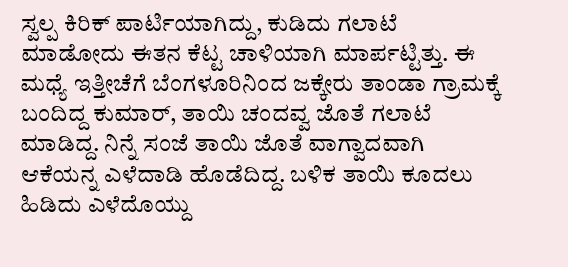ಸ್ವಲ್ಪ ಕಿರಿಕ್ ಪಾರ್ಟಿಯಾಗಿದ್ದು, ಕುಡಿದು ಗಲಾಟೆ ಮಾಡೋದು ಈತನ ಕೆಟ್ಟ ಚಾಳಿಯಾಗಿ ಮಾರ್ಪಟ್ಟಿತ್ತು. ಈ ಮಧ್ಯೆ ಇತ್ತೀಚೆಗೆ ಬೆಂಗಳೂರಿನಿಂದ ಜಕ್ಕೇರು ತಾಂಡಾ ಗ್ರಾಮಕ್ಕೆ ಬಂದಿದ್ದ ಕುಮಾರ್, ತಾಯಿ ಚಂದವ್ವ ಜೊತೆ ಗಲಾಟೆ ಮಾಡಿದ್ದ. ನಿನ್ನೆ ಸಂಜೆ ತಾಯಿ ಜೊತೆ ವಾಗ್ವಾದವಾಗಿ ಆಕೆಯನ್ನ ಎಳೆದಾಡಿ ಹೊಡೆದಿದ್ದ. ಬಳಿಕ ತಾಯಿ ಕೂದಲು ಹಿಡಿದು ಎಳೆದೊಯ್ದು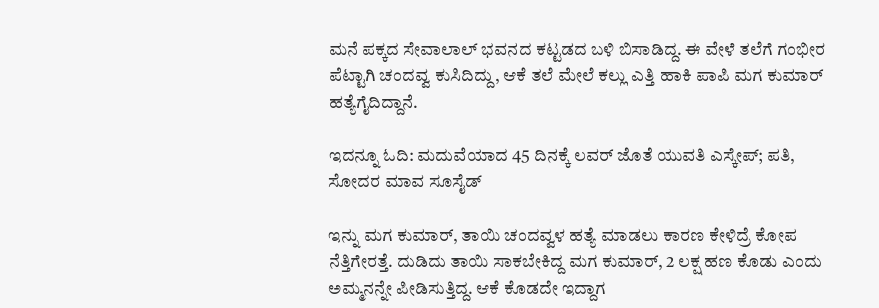ಮನೆ ಪಕ್ಕದ ಸೇವಾಲಾಲ್ ಭವನದ ಕಟ್ಟಡದ ಬಳಿ ಬಿಸಾಡಿದ್ದ. ಈ ವೇಳೆ ತಲೆಗೆ ಗಂಭೀರ ಪೆಟ್ಟಾಗಿ ಚಂದವ್ವ ಕುಸಿದಿದ್ದು, ಆಕೆ ತಲೆ ಮೇಲೆ ಕಲ್ಲು ಎತ್ತಿ ಹಾಕಿ ಪಾಪಿ ಮಗ ಕುಮಾರ್ ಹತ್ಯೆಗೈದಿದ್ದಾನೆ.

ಇದನ್ನೂ ಓದಿ: ಮದುವೆಯಾದ 45 ದಿನಕ್ಕೆ ಲವರ್ ಜೊತೆ ಯುವತಿ ಎಸ್ಕೇಪ್; ಪತಿ, ಸೋದರ ಮಾವ ಸೂಸೈಡ್

ಇನ್ನು ಮಗ ಕುಮಾರ್, ತಾಯಿ ಚಂದವ್ವಳ ಹತ್ಯೆ ಮಾಡಲು ಕಾರಣ ಕೇಳಿದ್ರೆ ಕೋಪ ನೆತ್ತಿಗೇರತ್ತೆ. ದುಡಿದು ತಾಯಿ ಸಾಕಬೇಕಿದ್ದ ಮಗ ಕುಮಾರ್, 2 ಲಕ್ಷ ಹಣ ಕೊಡು ಎಂದು ಅಮ್ಮನನ್ನೇ ಪೀಡಿಸುತ್ತಿದ್ದ. ಆಕೆ ಕೊಡದೇ ಇದ್ದಾಗ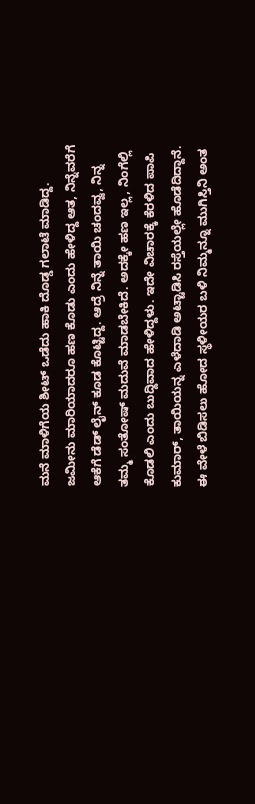ಮನೆ ಮಾಳಿಗೆಯ ಶೀಟ್ ಒಡೆದು ಹಾಕಿ ದೊಡ್ಡ ಗಲಾಟೆ ಮಾಡಿದ್ದ. ಜಮೀನು ಮಾರಿಯಾದರೂ ಹಣ ಕೊಡು ಎಂದು ಹೇಳಿದ್ದ ಆತ, ನಿನ್ನೆವರೆಗೆ ಆಕೆಗೆ ಡೆಡ್ ಲೈನ್ ಕೂಡ ಕೊಟ್ಟಿದ್ದ. ಆದ್ರೆ ನಿನ್ನೆ ತಾಯಿ ಚಂದವ್ವ, ನಿನ್ನ ತಮ್ಮ ಸಂತೋಷ್ ಮದುವೆ ಮಾಡಬೇಕಿದೆ. ಅದಕ್ಕೇ ಹಣ ಇಲ್ಲ, ನಿಂಗೆಲ್ಲಿ ಕೊಡಲಿ ಎಂದು ಬುದ್ದಿವಾದ ಹೇಳಿದ್ದಳು. ಇದೇ ವಿಚಾರಕ್ಕೆ ಕೆರಳಿದ ಪಾಪಿ ಕುಮಾರ್, ತಾಯಿಯನ್ನ ಎಳೆದಾಡಿ ಅಟ್ಟಾಡಿಸಿ ರಸ್ತೆಯಲ್ಲೇ ಹೊಡೆದಿದ್ದಾನೆ. ಈ ವೇಳೆ ಬಿಡಿಸಲು ಹೋದ ಸ್ಥಳೀಯರ ಬಳಿ ನಿಮ್ಮನ್ನೂ ಮುಗಿಸ್ತಿನಿ ಅಂತ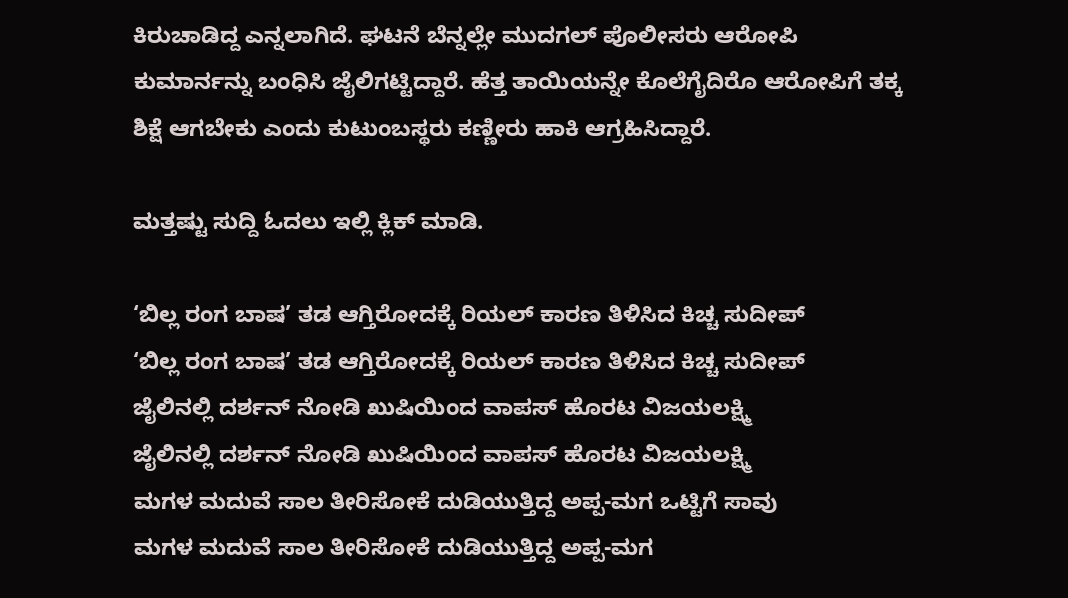ಕಿರುಚಾಡಿದ್ದ ಎನ್ನಲಾಗಿದೆ. ಘಟನೆ ಬೆನ್ನಲ್ಲೇ ಮುದಗಲ್ ಪೊಲೀಸರು ಆರೋಪಿ ಕುಮಾರ್ನನ್ನು ಬಂಧಿಸಿ ಜೈಲಿಗಟ್ಟಿದ್ದಾರೆ. ಹೆತ್ತ ತಾಯಿಯನ್ನೇ ಕೊಲೆಗೈದಿರೊ ಆರೋಪಿಗೆ ತಕ್ಕ ಶಿಕ್ಷೆ ಆಗಬೇಕು ಎಂದು ಕುಟುಂಬಸ್ಥರು ಕಣ್ಣೀರು ಹಾಕಿ ಆಗ್ರಹಿಸಿದ್ದಾರೆ.

ಮತ್ತಷ್ಟು ಸುದ್ದಿ ಓದಲು ಇಲ್ಲಿ ಕ್ಲಿಕ್ ಮಾಡಿ.

‘ಬಿಲ್ಲ ರಂಗ ಬಾಷ’ ತಡ ಆಗ್ತಿರೋದಕ್ಕೆ ರಿಯಲ್ ಕಾರಣ ತಿಳಿಸಿದ ಕಿಚ್ಚ ಸುದೀಪ್
‘ಬಿಲ್ಲ ರಂಗ ಬಾಷ’ ತಡ ಆಗ್ತಿರೋದಕ್ಕೆ ರಿಯಲ್ ಕಾರಣ ತಿಳಿಸಿದ ಕಿಚ್ಚ ಸುದೀಪ್
ಜೈಲಿನಲ್ಲಿ ದರ್ಶನ್ ನೋಡಿ ಖುಷಿಯಿಂದ ವಾಪಸ್ ಹೊರಟ ವಿಜಯಲಕ್ಷ್ಮಿ
ಜೈಲಿನಲ್ಲಿ ದರ್ಶನ್ ನೋಡಿ ಖುಷಿಯಿಂದ ವಾಪಸ್ ಹೊರಟ ವಿಜಯಲಕ್ಷ್ಮಿ
ಮಗಳ ಮದುವೆ ಸಾಲ ತೀರಿಸೋಕೆ ದುಡಿಯುತ್ತಿದ್ದ ಅಪ್ಪ-ಮಗ ಒಟ್ಟಿಗೆ ಸಾವು
ಮಗಳ ಮದುವೆ ಸಾಲ ತೀರಿಸೋಕೆ ದುಡಿಯುತ್ತಿದ್ದ ಅಪ್ಪ-ಮಗ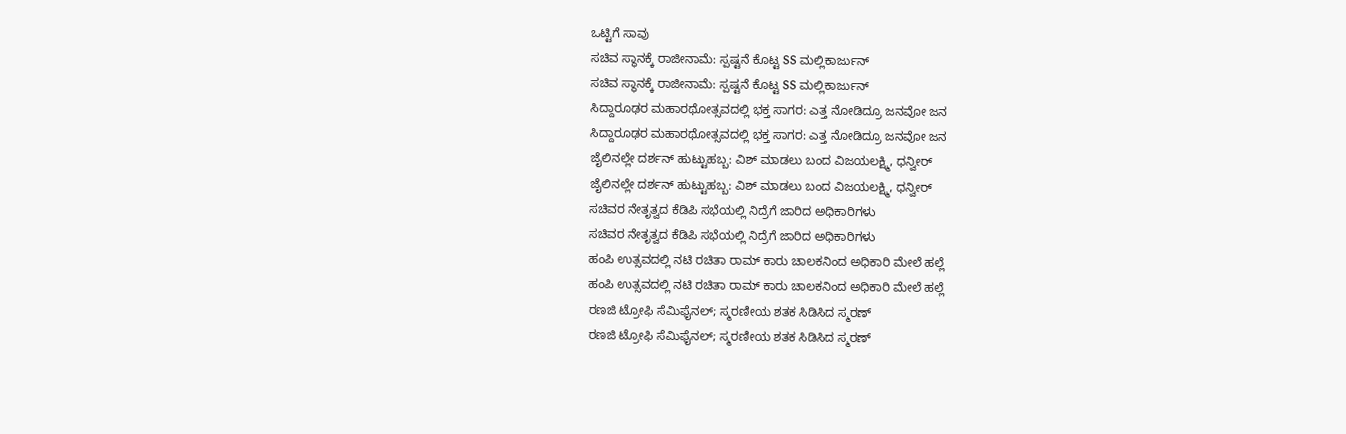ಒಟ್ಟಿಗೆ ಸಾವು
ಸಚಿವ ಸ್ಥಾನಕ್ಕೆ ರಾಜೀನಾಮೆ: ಸ್ಪಷ್ಟನೆ ಕೊಟ್ಟ SS ಮಲ್ಲಿಕಾರ್ಜುನ್
ಸಚಿವ ಸ್ಥಾನಕ್ಕೆ ರಾಜೀನಾಮೆ: ಸ್ಪಷ್ಟನೆ ಕೊಟ್ಟ SS ಮಲ್ಲಿಕಾರ್ಜುನ್
ಸಿದ್ದಾರೂಢರ ಮಹಾರಥೋತ್ಸವದಲ್ಲಿ ಭಕ್ತ ಸಾಗರ: ಎತ್ತ ನೋಡಿದ್ರೂ ಜನವೋ ಜನ
ಸಿದ್ದಾರೂಢರ ಮಹಾರಥೋತ್ಸವದಲ್ಲಿ ಭಕ್ತ ಸಾಗರ: ಎತ್ತ ನೋಡಿದ್ರೂ ಜನವೋ ಜನ
ಜೈಲಿನಲ್ಲೇ ದರ್ಶನ್ ಹುಟ್ಟುಹಬ್ಬ: ವಿಶ್ ಮಾಡಲು ಬಂದ ವಿಜಯಲಕ್ಷ್ಮಿ, ಧನ್ವೀರ್
ಜೈಲಿನಲ್ಲೇ ದರ್ಶನ್ ಹುಟ್ಟುಹಬ್ಬ: ವಿಶ್ ಮಾಡಲು ಬಂದ ವಿಜಯಲಕ್ಷ್ಮಿ, ಧನ್ವೀರ್
ಸಚಿವರ ನೇತೃತ್ವದ ಕೆಡಿಪಿ ಸಭೆಯಲ್ಲಿ ನಿದ್ರೆಗೆ ಜಾರಿದ ಅಧಿಕಾರಿಗಳು
ಸಚಿವರ ನೇತೃತ್ವದ ಕೆಡಿಪಿ ಸಭೆಯಲ್ಲಿ ನಿದ್ರೆಗೆ ಜಾರಿದ ಅಧಿಕಾರಿಗಳು
ಹಂಪಿ ಉತ್ಸವದಲ್ಲಿ ನಟಿ ರಚಿತಾ ರಾಮ್ ಕಾರು ಚಾಲಕನಿಂದ ಅಧಿಕಾರಿ ಮೇಲೆ ಹಲ್ಲೆ
ಹಂಪಿ ಉತ್ಸವದಲ್ಲಿ ನಟಿ ರಚಿತಾ ರಾಮ್ ಕಾರು ಚಾಲಕನಿಂದ ಅಧಿಕಾರಿ ಮೇಲೆ ಹಲ್ಲೆ
ರಣಜಿ ಟ್ರೋಫಿ ಸೆಮಿಫೈನಲ್‌; ಸ್ಮರಣೀಯ ಶತಕ ಸಿಡಿಸಿದ ಸ್ಮರಣ್
ರಣಜಿ ಟ್ರೋಫಿ ಸೆಮಿಫೈನಲ್‌; ಸ್ಮರಣೀಯ ಶತಕ ಸಿಡಿಸಿದ ಸ್ಮರಣ್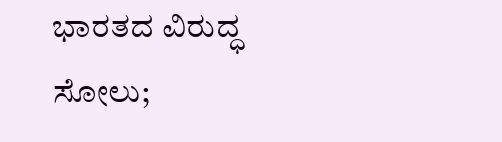ಭಾರತದ ವಿರುದ್ಧ ಸೋಲು;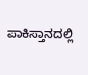ಪಾಕಿಸ್ತಾನದಲ್ಲಿ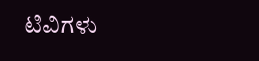ಟಿವಿಗಳು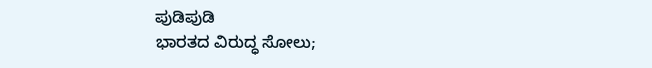ಪುಡಿಪುಡಿ
ಭಾರತದ ವಿರುದ್ಧ ಸೋಲು;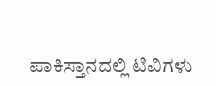ಪಾಕಿಸ್ತಾನದಲ್ಲಿ ಟಿವಿಗಳು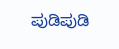ಪುಡಿಪುಡಿ